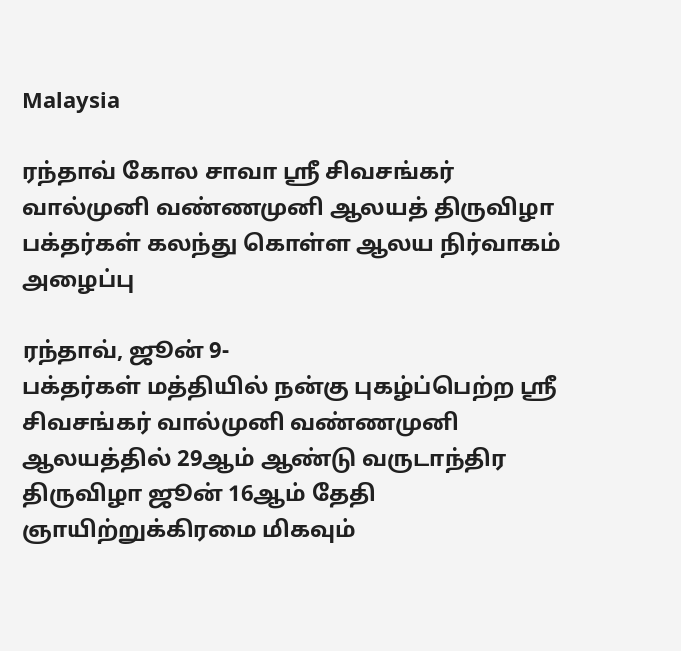Malaysia

ரந்தாவ் கோல சாவா ஸ்ரீ சிவசங்கர் வால்முனி வண்ணமுனி ஆலயத் திருவிழா பக்தர்கள் கலந்து கொள்ள ஆலய நிர்வாகம் அழைப்பு

ரந்தாவ், ஜூன் 9-
பக்தர்கள் மத்தியில் நன்கு புகழ்ப்பெற்ற ஸ்ரீ சிவசங்கர் வால்முனி வண்ணமுனி ஆலயத்தில் 29ஆம் ஆண்டு வருடாந்திர திருவிழா ஜூன் 16ஆம் தேதி ஞாயிற்றுக்கிரமை மிகவும்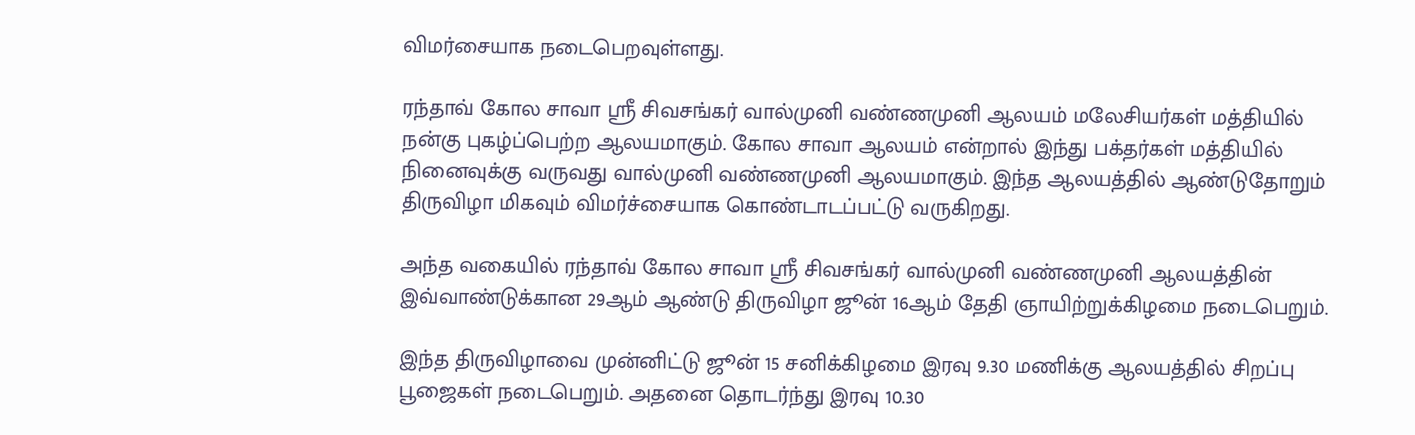விமர்சையாக நடைபெறவுள்ளது.

ரந்தாவ் கோல சாவா ஸ்ரீ சிவசங்கர் வால்முனி வண்ணமுனி ஆலயம் மலேசியர்கள் மத்தியில் நன்கு புகழ்ப்பெற்ற ஆலயமாகும். கோல சாவா ஆலயம் என்றால் இந்து பக்தர்கள் மத்தியில் நினைவுக்கு வருவது வால்முனி வண்ணமுனி ஆலயமாகும். இந்த ஆலயத்தில் ஆண்டுதோறும் திருவிழா மிகவும் விமர்ச்சையாக கொண்டாடப்பட்டு வருகிறது.

அந்த வகையில் ரந்தாவ் கோல சாவா ஸ்ரீ சிவசங்கர் வால்முனி வண்ணமுனி ஆலயத்தின் இவ்வாண்டுக்கான 29ஆம் ஆண்டு திருவிழா ஜூன் 16ஆம் தேதி ஞாயிற்றுக்கிழமை நடைபெறும்.

இந்த திருவிழாவை முன்னிட்டு ஜூன் 15 சனிக்கிழமை இரவு 9.30 மணிக்கு ஆலயத்தில் சிறப்பு பூஜைகள் நடைபெறும். அதனை தொடர்ந்து இரவு 10.30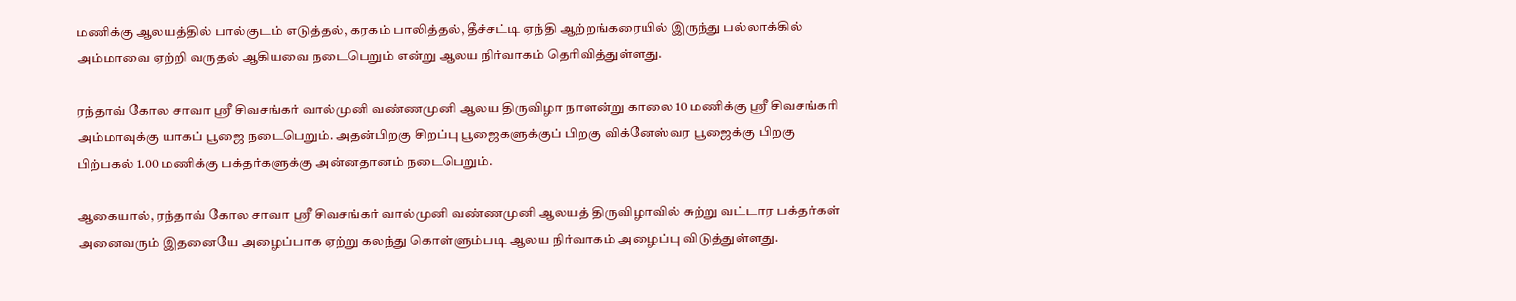மணிக்கு ஆலயத்தில் பால்குடம் எடுத்தல், கரகம் பாலித்தல், தீச்சட்டி ஏந்தி ஆற்றங்கரையில் இருந்து பல்லாக்கில் அம்மாவை ஏற்றி வருதல் ஆகியவை நடைபெறும் என்று ஆலய நிர்வாகம் தெரிவித்துள்ளது.

ரந்தாவ் கோல சாவா ஸ்ரீ சிவசங்கர் வால்முனி வண்ணமுனி ஆலய திருவிழா நாளன்று காலை 10 மணிக்கு ஸ்ரீ சிவசங்கரி அம்மாவுக்கு யாகப் பூஜை நடைபெறும். அதன்பிறகு சிறப்பு பூஜைகளுக்குப் பிறகு விக்னேஸ்வர பூஜைக்கு பிறகு பிற்பகல் 1.00 மணிக்கு பக்தர்களுக்கு அன்னதானம் நடைபெறும்.

ஆகையால், ரந்தாவ் கோல சாவா ஸ்ரீ சிவசங்கர் வால்முனி வண்ணமுனி ஆலயத் திருவிழாவில் சுற்று வட்டார பக்தர்கள் அனைவரும் இதனையே அழைப்பாக ஏற்று கலந்து கொள்ளும்படி ஆலய நிர்வாகம் அழைப்பு விடுத்துள்ளது.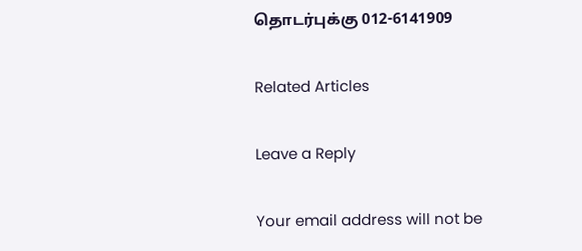தொடர்புக்கு 012-6141909

Related Articles

Leave a Reply

Your email address will not be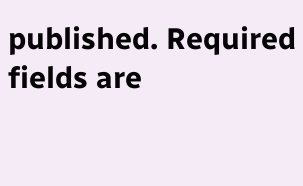published. Required fields are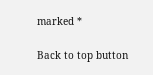marked *

Back to top button